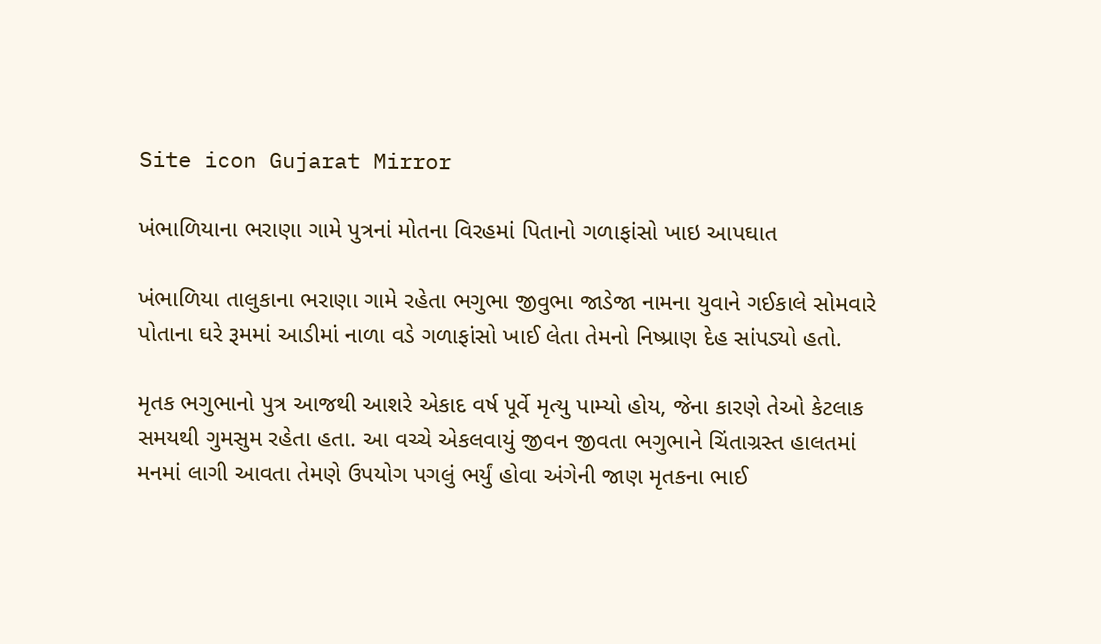Site icon Gujarat Mirror

ખંભાળિયાના ભરાણા ગામે પુત્રનાં મોતના વિરહમાં પિતાનો ગળાફાંસો ખાઇ આપઘાત

ખંભાળિયા તાલુકાના ભરાણા ગામે રહેતા ભગુભા જીવુભા જાડેજા નામના યુવાને ગઈકાલે સોમવારે પોતાના ઘરે રૂમમાં આડીમાં નાળા વડે ગળાફાંસો ખાઈ લેતા તેમનો નિષ્પ્રાણ દેહ સાંપડ્યો હતો.

મૃતક ભગુભાનો પુત્ર આજથી આશરે એકાદ વર્ષ પૂર્વે મૃત્યુ પામ્યો હોય, જેના કારણે તેઓ કેટલાક સમયથી ગુમસુમ રહેતા હતા. આ વચ્ચે એકલવાયું જીવન જીવતા ભગુભાને ચિંતાગ્રસ્ત હાલતમાં મનમાં લાગી આવતા તેમણે ઉપયોગ પગલું ભર્યું હોવા અંગેની જાણ મૃતકના ભાઈ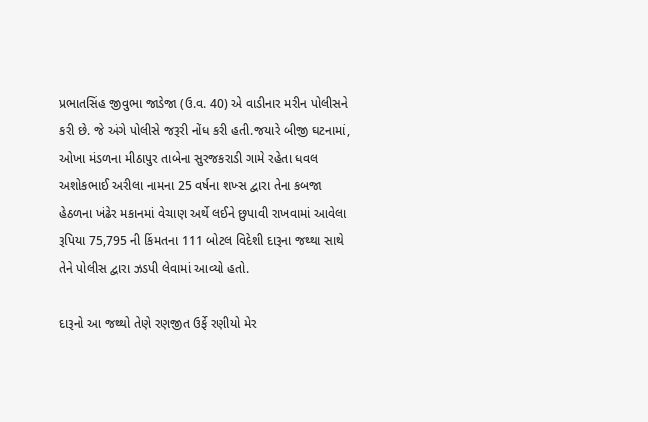પ્રભાતસિંહ જીવુભા જાડેજા (ઉ.વ. 40) એ વાડીનાર મરીન પોલીસને કરી છે. જે અંગે પોલીસે જરૂરી નોંધ કરી હતી.જયારે બીજી ઘટનામાં, ઓખા મંડળના મીઠાપુર તાબેના સુરજકરાડી ગામે રહેતા ધવલ અશોકભાઈ અરીલા નામના 25 વર્ષના શખ્સ દ્વારા તેના કબજા હેઠળના ખંઢેર મકાનમાં વેચાણ અર્થે લઈને છુપાવી રાખવામાં આવેલા રૂપિયા 75,795 ની કિંમતના 111 બોટલ વિદેશી દારૂના જથ્થા સાથે તેને પોલીસ દ્વારા ઝડપી લેવામાં આવ્યો હતો.

દારૂનો આ જથ્થો તેણે રણજીત ઉર્ફે રણીયો મેર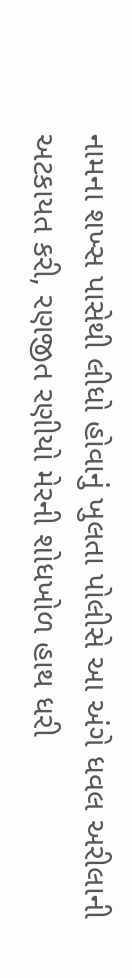નામના શખ્સ પાસેથી લીધો હોવાનું ખુલતા પોલીસે આ અંગે ધવલ અરીલાની અટકાયત કરી, રણજીત રણીયો મેરની શોધખોળ હાથ ધરી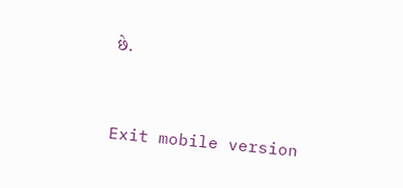છે.



Exit mobile version